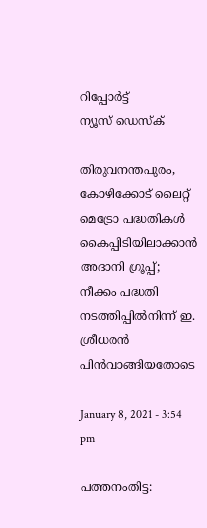റിപ്പോര്‍ട്ട്
ന്യൂസ് ഡെസ്ക്

തിരുവനന്തപുരം, കോഴിക്കോട്‌ ലൈറ്റ്‌ മെട്രോ പദ്ധതികൾ കൈപ്പിടിയിലാക്കാൻ അദാനി ഗ്രൂപ്പ്; നീക്കം പദ്ധതി നടത്തിപ്പില്‍നിന്ന്‌ ഇ. ശ്രീധരന്‍ പിന്‍വാങ്ങിയതോടെ

January 8, 2021 - 3:54 pm

പത്തനംതിട്ട: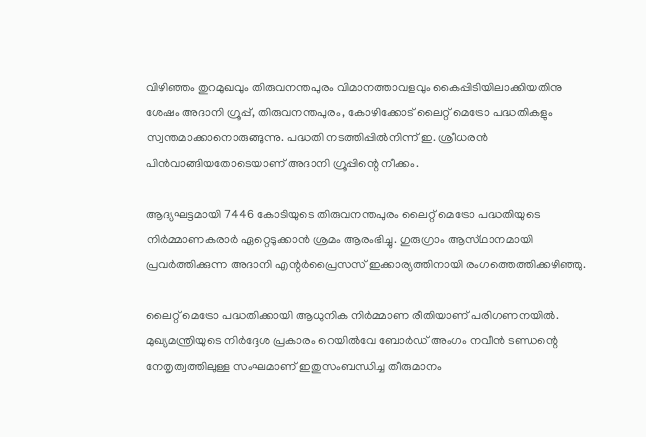വിഴിഞ്ഞം തുറമുഖവും തിരുവനന്തപുരം വിമാനത്താവളവും കൈപ്പിടിയിലാക്കിയതിനു ശേഷം അദാനി ഗ്രൂപ്പ്‌, തിരുവനന്തപുരം, കോഴിക്കോട്‌ ലൈറ്റ്‌ മെട്രോ പദ്ധതികളും സ്വന്തമാക്കാനൊരുങ്ങുന്നു. പദ്ധതി നടത്തിപ്പില്‍നിന്ന്‌ ഇ. ശ്രീധരന്‍ പിന്‍വാങ്ങിയതോടെയാണ് അദാനി ഗ്രൂപ്പിന്റെ നീക്കം.

ആദ്യഘട്ടമായി 7446 കോടിയുടെ തിരുവനന്തപുരം ലൈറ്റ്‌ മെട്രോ പദ്ധതിയുടെ നിര്‍മ്മാണകരാര്‍ ഏറ്റെടുക്കാൻ ശ്രമം ആരംഭിച്ചു. ഗുരുഗ്രാം ആസ്‌ഥാനമായി പ്രവര്‍ത്തിക്കുന്ന അദാനി എന്റര്‍പ്രൈസസ്‌ ഇക്കാര്യത്തിനായി രംഗത്തെത്തിക്കഴിഞ്ഞു.

ലൈറ്റ്‌ മെട്രോ പദ്ധതിക്കായി ആധുനിക നിര്‍മ്മാണ രീതിയാണ്‌ പരിഗണനയില്‍. മുഖ്യമന്ത്രിയുടെ നിര്‍ദ്ദേശ പ്രകാരം റെയില്‍വേ ബോര്‍ഡ്‌ അംഗം നവീന്‍ ടണ്ഡന്റെ നേതൃത്വത്തിലുള്ള സംഘമാണ്‌ ഇതുസംബന്ധിച്ച തീരുമാനം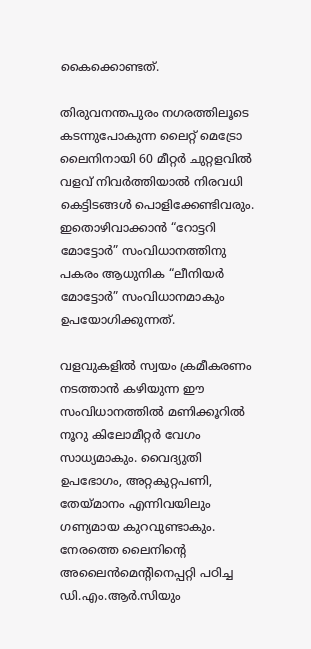കൈക്കൊണ്ടത്‌.

തിരുവനന്തപുരം നഗരത്തിലൂടെ കടന്നുപോകുന്ന ലൈറ്റ്‌ മെട്രോ ലൈനിനായി 60 മീറ്റര്‍ ചുറ്റളവില്‍ വളവ്‌ നിവര്‍ത്തിയാല്‍ നിരവധി കെട്ടിടങ്ങള്‍ പൊളിക്കേണ്ടിവരും. ഇതൊഴിവാക്കാന്‍ “റോട്ടറി മോട്ടോര്‍” സംവിധാനത്തിനു പകരം ആധുനിക “ലീനിയര്‍ മോട്ടോര്‍” സംവിധാനമാകും ഉപയോഗിക്കുന്നത്‌.

വളവുകളില്‍ സ്വയം ക്രമീകരണം നടത്താന്‍ കഴിയുന്ന ഈ സംവിധാനത്തില്‍ മണിക്കൂറില്‍ നൂറു കിലോമീറ്റര്‍ വേഗം സാധ്യമാകും. വൈദ്യുതി ഉപഭോഗം, അറ്റകുറ്റപണി, തേയ്‌മാനം എന്നിവയിലും ഗണ്യമായ കുറവുണ്ടാകും. നേരത്തെ ലൈനിന്റെ അലൈന്‍മെന്റിനെപ്പറ്റി പഠിച്ച ഡി.എം.ആര്‍.സിയും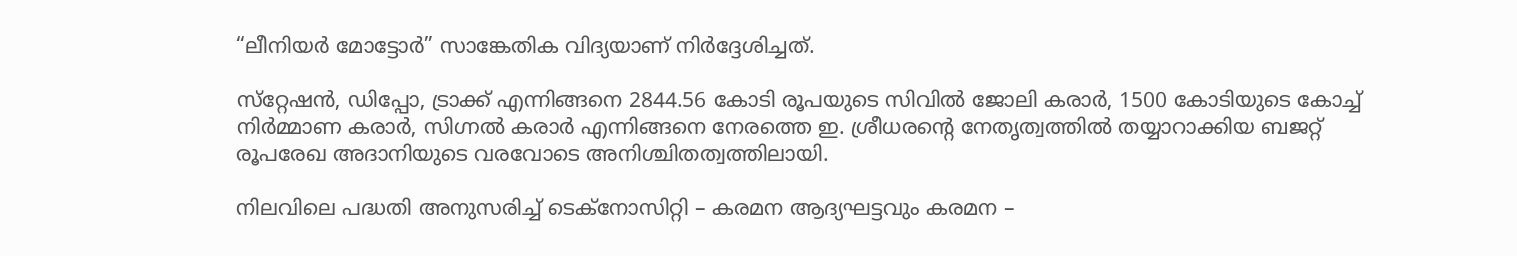“ലീനിയര്‍ മോട്ടോര്‍” സാങ്കേതിക വിദ്യയാണ്‌ നിര്‍ദ്ദേശിച്ചത്‌.

സ്‌റ്റേഷന്‍, ഡിപ്പോ, ട്രാക്ക്‌ എന്നിങ്ങനെ 2844.56 കോടി രൂപയുടെ സിവില്‍ ജോലി കരാര്‍, 1500 കോടിയുടെ കോച്ച്‌ നിര്‍മ്മാണ കരാര്‍, സിഗ്നല്‍ കരാര്‍ എന്നിങ്ങനെ നേരത്തെ ഇ. ശ്രീധരന്റെ നേതൃത്വത്തില്‍ തയ്യാറാക്കിയ ബജറ്റ്‌ രൂപരേഖ അദാനിയുടെ വരവോടെ അനിശ്ചിതത്വത്തിലായി.

നിലവിലെ പദ്ധതി അനുസരിച്ച്‌ ടെക്‌നോസിറ്റി – കരമന ആദ്യഘട്ടവും കരമന –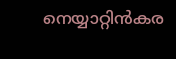നെയ്യാറ്റിന്‍കര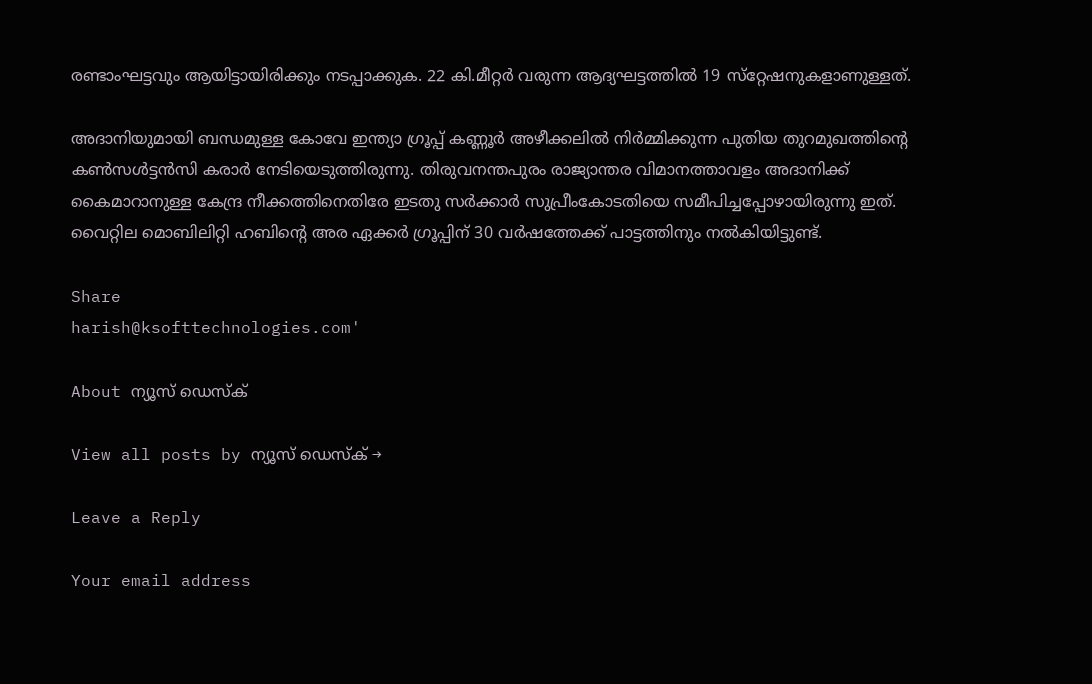രണ്ടാംഘട്ടവും ആയിട്ടായിരിക്കും നടപ്പാക്കുക. 22 കി.മീറ്റര്‍ വരുന്ന ആദ്യഘട്ടത്തില്‍ 19 സ്‌റ്റേഷനുകളാണുള്ളത്.

അദാനിയുമായി ബന്ധമുള്ള കോവേ ഇന്ത്യാ ഗ്രൂപ്പ്‌ കണ്ണൂര്‍ അഴീക്കലില്‍ നിര്‍മ്മിക്കുന്ന പുതിയ തുറമുഖത്തിന്റെ കണ്‍സള്‍ട്ടന്‍സി കരാര്‍ നേടിയെടുത്തിരുന്നു. തിരുവനന്തപുരം രാജ്യാന്തര വിമാനത്താവളം അദാനിക്ക്‌ കൈമാറാനുള്ള കേന്ദ്ര നീക്കത്തിനെതിരേ ഇടതു സര്‍ക്കാര്‍ സുപ്രീംകോടതിയെ സമീപിച്ചപ്പോഴായിരുന്നു ഇത്. വൈറ്റില മൊബിലിറ്റി ഹബിന്റെ അര ഏക്കര്‍ ഗ്രൂപ്പിന്‌ 30 വര്‍ഷത്തേക്ക്‌ പാട്ടത്തിനും നല്‍കിയിട്ടുണ്ട്.

Share
harish@ksofttechnologies.com'

About ന്യൂസ് ഡെസ്ക്

View all posts by ന്യൂസ് ഡെസ്ക് →

Leave a Reply

Your email address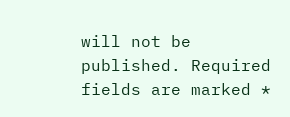will not be published. Required fields are marked *